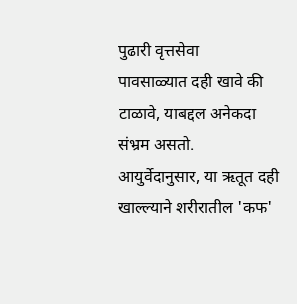पुढारी वृत्तसेवा
पावसाळ्यात दही खावे की टाळावे, याबद्दल अनेकदा संभ्रम असतो.
आयुर्वेदानुसार, या ऋतूत दही खाल्ल्याने शरीरातील 'कफ'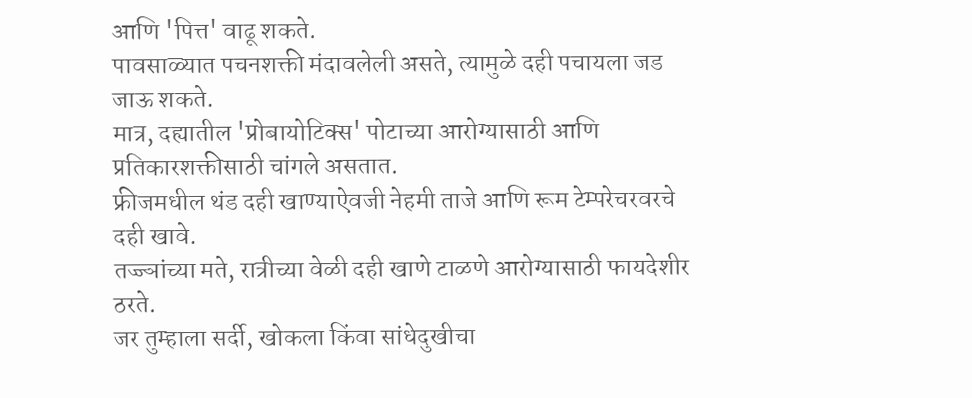आणि 'पित्त' वाढू शकते.
पावसाळ्यात पचनशक्ती मंदावलेली असते, त्यामुळे दही पचायला जड जाऊ शकते.
मात्र, दह्यातील 'प्रोबायोटिक्स' पोटाच्या आरोग्यासाठी आणि प्रतिकारशक्तीसाठी चांगले असतात.
फ्रीजमधील थंड दही खाण्याऐवजी नेहमी ताजे आणि रूम टेम्परेचरवरचे दही खावे.
तज्ज्ञांच्या मते, रात्रीच्या वेळी दही खाणे टाळणे आरोग्यासाठी फायदेशीर ठरते.
जर तुम्हाला सर्दी, खोकला किंवा सांधेदुखीचा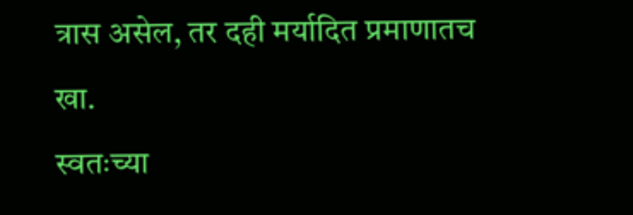त्रास असेल, तर दही मर्यादित प्रमाणातच खा.
स्वतःच्या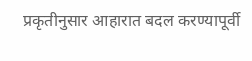प्रकृतीनुसार आहारात बदल करण्यापूर्वी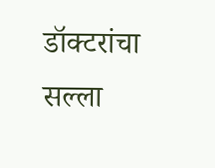डॉक्टरांचा सल्ला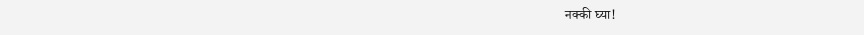नक्की घ्या!